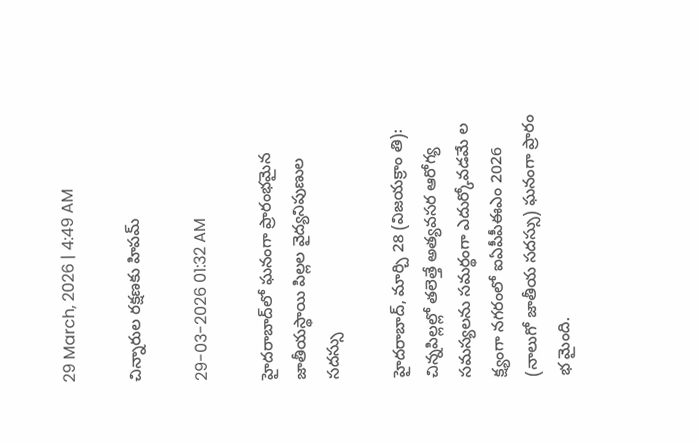29 March, 2026 | 4:49 AM

చిన్నారుల రక్షణకు హిపమ్

29-03-2026 01:32 AM

హైదరాబాద్‌లో ఘనంగా ప్రారంభమైన జాతీయస్థాయి పిల్లల వైద్యనిపుణుల సదస్సు

హైదరాబాద్, మార్చి 28 (విజయక్రాం తి): చిన్నపిల్లల్లో తలెత్తే అత్యవసర ఆరోగ్య సమస్యలను సమర్థంగా ఎదుర్కోవడమే ల క్ష్యంగా నగరంలో ఐఏపీపీఈఎం 2026 (నాలుగో జాతీయ సదస్సు) ఘనంగా ప్రారం భ మైంది.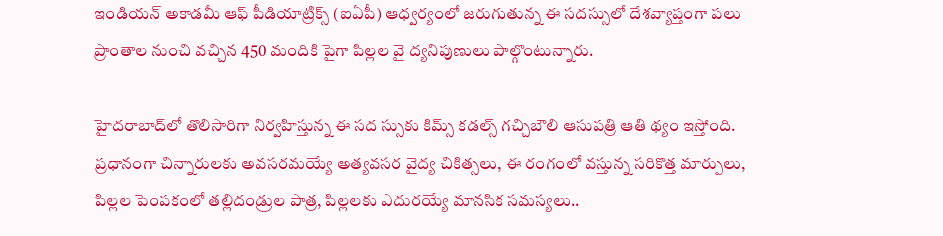ఇండియన్ అకాడమీ ఆఫ్ పీడియాట్రిక్స్ (ఐఏపీ) ఆధ్వర్యంలో జరుగుతున్న ఈ సదస్సులో దేశవ్యాప్తంగా పలు ప్రాంతాల నుంచి వచ్చిన 450 మందికి పైగా పిల్లల వై ద్యనిపుణులు పాల్గొంటున్నారు.

హైదరాబాద్‌లో తొలిసారిగా నిర్వహిస్తున్న ఈ సద స్సుకు కిమ్స్ కడల్స్ గచ్చిబౌలి ఆసుపత్రి ఆతి థ్యం ఇస్తోంది. ప్రధానంగా చిన్నారులకు అవసరమయ్యే అత్యవసర వైద్య చికిత్సలు, ఈ రంగంలో వస్తున్న సరికొత్త మార్పులు, పిల్లల పెంపకంలో తల్లిదండ్రుల పాత్ర, పిల్లలకు ఎదురయ్యే మానసిక సమస్యలు..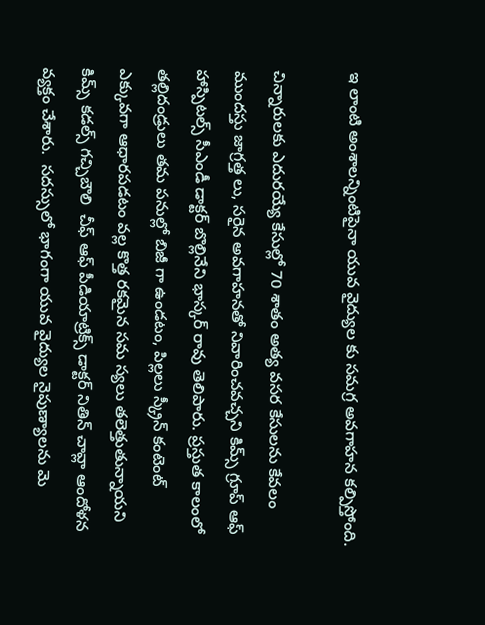ఇ లాంటి అంశాలన్నింటిపైనా యువ వైద్యుల కు సమగ్ర అవగాహన కల్పిస్తోంది.

చిన్నారులకు ఎదురయ్యే కేసుల్లో 70 శాతం అత్య వసర కేసులను కేవలం ముందస్తు జాగ్రత్త లు, సరైన అవగాహనతో నివారించవచ్చని కిమ్స్ గ్రూప్ ఆఫ్ హాస్పిటల్స్ సీఎండీ డాక్టర్ బొల్లినేని భాస్కర్ రావు తెలిపారు. ప్రస్తుత కాలంలో తల్లిదండ్రులు తమ పనుల్లో బిజీ గా ఉండటం, పిల్లలు స్క్రీన్ కంటెంట్ ఎక్కువగా ఆధారపడటం వల్ల కొత్త రకమైన సమ స్యలు తలెత్తుతున్నాయని కిమ్స్ కడల్స్ గచ్చిబౌలి  చీఫ్ ఆఫ్ పీడియాట్రిక్స్ డాక్టర్ నితిన్ చావ్లా ఆందోళన వ్యక్తం చేశారు.  సదస్సులో భాగంగా యువ వైద్యుల నైపుణ్యాలను మె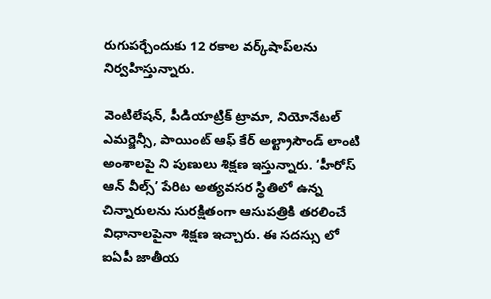రుగుపర్చేందుకు 12 రకాల వర్క్‌షాప్‌లను నిర్వహిస్తున్నారు.

వెంటిలేషన్, పీడియాట్రిక్ ట్రామా, నియోనేటల్ ఎమర్జెన్సీ, పాయింట్ ఆఫ్ కేర్ అల్ట్రాసౌండ్ లాంటి అంశాలపై ని పుణులు శిక్షణ ఇస్తున్నారు. ‘హీరోస్ ఆన్ వీల్స్’ పేరిట అత్యవసర స్థితిలో ఉన్న చిన్నారులను సురక్షితంగా ఆసుపత్రికి తరలించే విధానాలపైనా శిక్షణ ఇచ్చారు. ఈ సదస్సు లో ఐఏపీ జాతీయ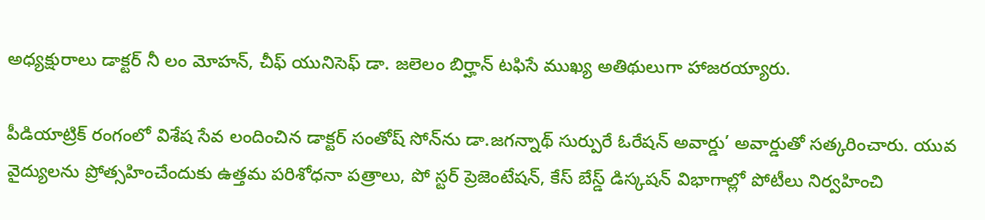అధ్యక్షురాలు డాక్టర్ నీ లం మోహన్, చీఫ్ యునిసెఫ్ డా. జలెలం బిర్హాన్ టఫిసే ముఖ్య అతిథులుగా హాజరయ్యారు.

పీడియాట్రిక్ రంగంలో విశేష సేవ లందించిన డాక్టర్ సంతోష్ సోన్‌ను డా.జగన్నాథ్ సుర్పురే ఓరేషన్ అవార్డు’ అవార్డుతో సత్కరించారు. యువ వైద్యులను ప్రోత్సహించేందుకు ఉత్తమ పరిశోధనా పత్రాలు, పో స్టర్ ప్రెజెంటేషన్, కేస్ బేస్డ్ డిస్కషన్ విభాగాల్లో పోటీలు నిర్వహించి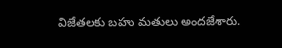విజేతలకు బహు మతులు అందజేశారు.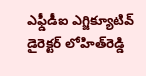ఎఫ్డీడీఐ ఎగ్జిక్యూటివ్ డైరెక్టర్ లోహిత్‌రెడ్డి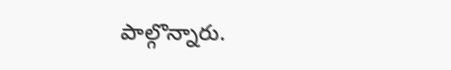పాల్గొన్నారు.